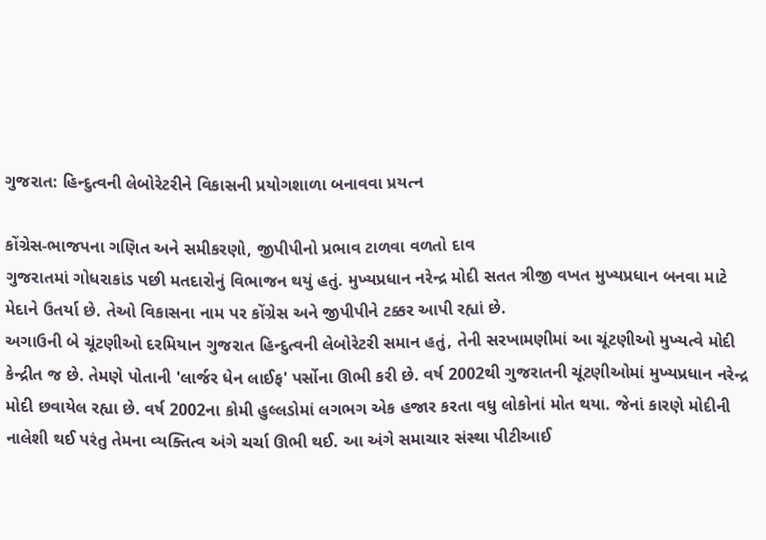ગુજરાત: હિન્દુત્વની લેબોરેટરીને વિકાસની પ્રયોગશાળા બનાવવા પ્રયત્ન

કોંગ્રેસ-ભાજપના ગણિત અને સમીકરણો, જીપીપીનો પ્રભાવ ટાળવા વળતો દાવ
ગુજરાતમાં ગોધરાકાંડ પછી મતદારોનું વિભાજન થયું હતું. મુખ્યપ્રધાન નરેન્દ્ર મોદી સતત ત્રીજી વખત મુખ્યપ્રધાન બનવા માટે મેદાને ઉતર્યા છે. તેઓ વિકાસના નામ પર કોંગ્રેસ અને જીપીપીને ટક્કર આપી રહ્યાં છે.
અગાઉની બે ચૂંટણીઓ દરમિયાન ગુજરાત હિન્દુત્વની લેબોરેટરી સમાન હતું, તેની સરખામણીમાં આ ચૂંટણીઓ મુખ્યત્વે મોદી કેન્દ્રીત જ છે. તેમણે પોતાની 'લાર્જર ધેન લાઈફ' પર્સોના ઊભી કરી છે. વર્ષ 2002થી ગુજરાતની ચૂંટણીઓમાં મુખ્યપ્રધાન નરેન્દ્ર મોદી છવાયેલ રહ્યા છે. વર્ષ 2002ના કોમી હુલ્લડોમાં લગભગ એક હજાર કરતા વધુ લોકોનાં મોત થયા. જેનાં કારણે મોદીની નાલેશી થઈ પરંતુ તેમના વ્યક્તિત્વ અંગે ચર્ચા ઊભી થઈ. આ અંગે સમાચાર સંસ્થા પીટીઆઈ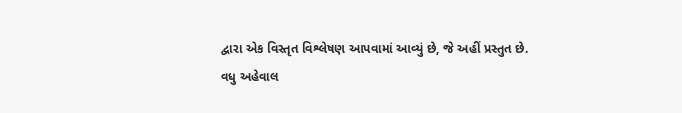દ્વારા એક વિસ્તૃત વિશ્લેષણ આપવામાં આવ્યું છે, જે અહીં પ્રસ્તુત છે.
વધુ અહેવાલ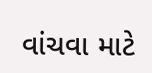વાંચવા માટે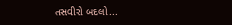તસવીરો બદલો...